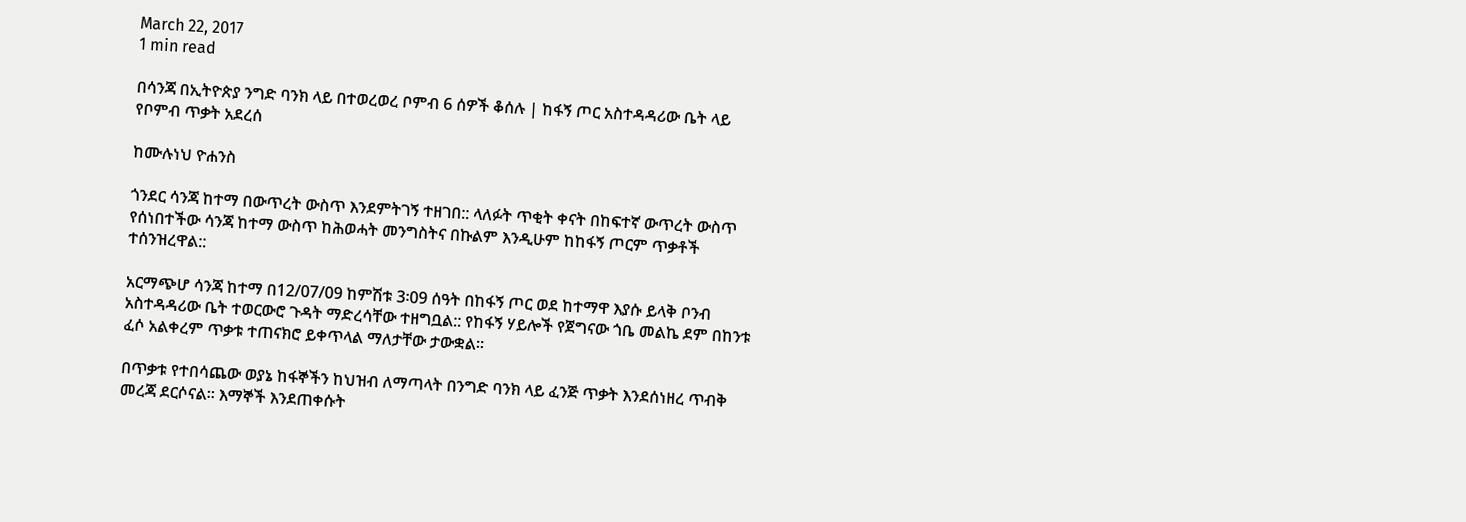March 22, 2017
1 min read

በሳንጃ በኢትዮጵያ ንግድ ባንክ ላይ በተወረወረ ቦምብ 6 ሰዎች ቆሰሉ | ከፋኝ ጦር አስተዳዳሪው ቤት ላይ የቦምብ ጥቃት አደረሰ

ከሙሉነህ ዮሐንስ

ጎንደር ሳንጃ ከተማ በውጥረት ውስጥ እንደምትገኝ ተዘገበ:: ላለፉት ጥቂት ቀናት በከፍተኛ ውጥረት ውስጥ የሰነበተችው ሳንጃ ከተማ ውስጥ ከሕወሓት መንግስትና በኩልም እንዲሁም ከከፋኝ ጦርም ጥቃቶች ተሰንዝረዋል::

አርማጭሆ ሳንጃ ከተማ በ12/07/09 ከምሽቱ 3፡09 ሰዓት በከፋኝ ጦር ወደ ከተማዋ እያሱ ይላቅ ቦንብ አስተዳዳሪው ቤት ተወርውሮ ጉዳት ማድረሳቸው ተዘግቧል:: የከፋኝ ሃይሎች የጀግናው ጎቤ መልኬ ደም በከንቱ ፈሶ አልቀረም ጥቃቱ ተጠናክሮ ይቀጥላል ማለታቸው ታውቋል።

በጥቃቱ የተበሳጨው ወያኔ ከፋኞችን ከህዝብ ለማጣላት በንግድ ባንክ ላይ ፈንጅ ጥቃት እንደሰነዘረ ጥብቅ መረጃ ደርሶናል። እማኞች እንደጠቀሱት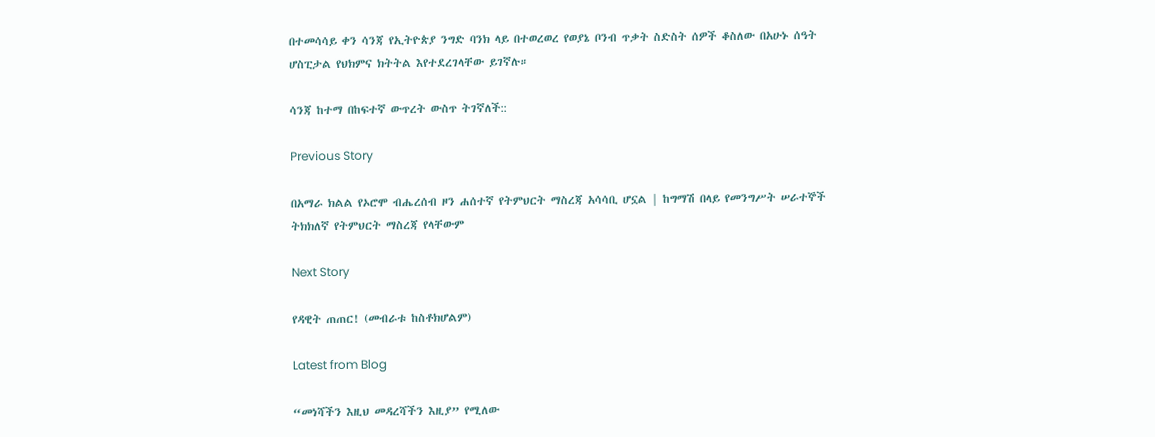በተመሳሳይ ቀን ሳንጃ የኢትዮጵያ ንግድ ባንክ ላይ በተወረወረ የወያኔ ቦንብ ጥቃት ስድስት ሰዎች ቆስለው በአሁኑ ሰዓት ሆስፒታል የህክምና ክትትል እየተደረገላቸው ይገኛሉ።

ሳንጃ ከተማ በከፍተኛ ውጥረት ውስጥ ትገኛለች::

Previous Story

በአማራ ክልል የኦሮሞ ብሔረሰብ ዞን ሐሰተኛ የትምህርት ማስረጃ አሳሳቢ ሆኗል | ከግማሽ በላይ የመንግሥት ሠራተኞች ትክክለኛ የትምህርት ማስረጃ የላቸውም

Next Story

የዳዊት ጠጠር! (መብራቱ ከስቶክሆልም)

Latest from Blog

“መነሻችን እዚህ መዳረሻችን እዚያ” የሚለው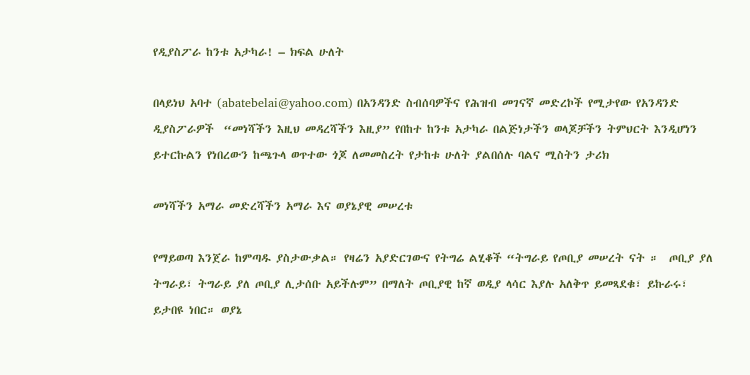የዲያስፖራ ከንቱ አታካራ! – ክፍል ሁለት

በላይነህ አባተ (abatebelai@yahoo.com) በአንዳንድ ስብሰባዎችና የሕዝብ መገናኛ መድረኮች የሚታየው የአንዳንድ ዲያስፖራዎች  “መነሻችን እዚህ መዳረሻችን እዚያ” የበከተ ከንቱ አታካራ በልጅነታችን ወላጆቻችን ትምህርት እንዲሆነን ይተርኩልን የነበረውን ከጫጉላ ወጥተው ጎጆ ለመመስረት የታከቱ ሁለት ያልበሰሉ ባልና ሚስትን ታሪክ

መነሻችን አማራ መድረሻችን አማራ እና ወያኔያዊ መሠረቱ

የማይወጣ እንጀራ ከምጣዱ ያስታውቃል። የዛሬን አያድርገውና የትግሬ ልሂቆች “ትግራይ የጦቢያ መሠረት ናት ።  ጦቢያ ያለ ትግራይ፣ ትግራይ ያለ ጦቢያ ሊታሰቡ አይችሉም” በማለት ጦቢያዊ ከኛ ወዲያ ላሳር እያሉ አለቅጥ ይመጻደቁ፣ ይኩራሩ፣ ይታበዩ ነበር። ወያኔ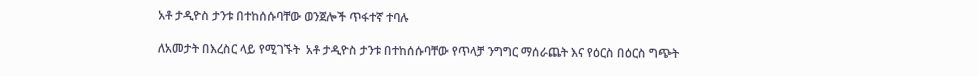አቶ ታዲዮስ ታንቱ በተከሰሱባቸው ወንጀሎች ጥፋተኛ ተባሉ

ለአመታት በእረስር ላይ የሚገኙት  አቶ ታዲዮስ ታንቱ በተከሰሱባቸው የጥላቻ ንግግር ማሰራጨት እና የዕርስ በዕርስ ግጭት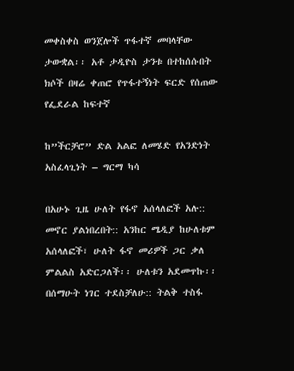መቀስቀስ ወንጀሎች ጥፋተኛ መባላቸው ታውቋል፡፡ አቶ ታዲዮስ ታንቱ በተከሰሱበት ክሶች በዛሬ ቀጠሮ የጥፋተኝነት ፍርድ የሰጠው የፌደራል ከፍተኛ

ከ”ችርቻሮ” ድል አልፎ ለመሄድ የአንድነት አስፈላጊነት – ግርማ ካሳ

በአሁኑ ጊዜ ሁለት የፋኖ አሰላለፎች አሉ:: መኖር ያልነበረበት:: አንከር ሜዲያ ከሁለቱም አሰላለፎች፣ ሁለት ፋኖ መሪዎች ጋር ቃለ ምልልስ አድርጋለች፡፡ ሁለቱን አደመጥኩ፡፡ በሰማሁት ነገር ተደስቻለሁ:: ትልቅ ተስፋ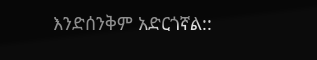እንድሰንቅም አድርጎኛል::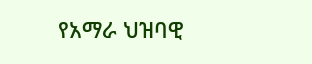የአማራ ህዝባዊ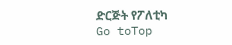ድርጅት የፖለቲካ
Go toTop